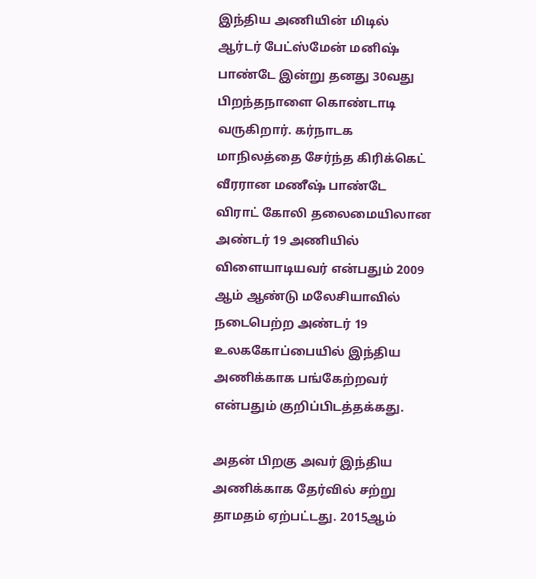இந்திய அணியின் மிடில் ஆர்டர் பேட்ஸ்மேன் மனிஷ் பாண்டே இன்று தனது 30வது பிறந்தநாளை கொண்டாடி வருகிறார். கர்நாடக மாநிலத்தை சேர்ந்த கிரிக்கெட் வீரரான மணீஷ் பாண்டே விராட் கோலி தலைமையிலான அண்டர் 19 அணியில் விளையாடியவர் என்பதும் 2009 ஆம் ஆண்டு மலேசியாவில் நடைபெற்ற அண்டர் 19 உலககோப்பையில் இந்திய அணிக்காக பங்கேற்றவர் என்பதும் குறிப்பிடத்தக்கது.

அதன் பிறகு அவர் இந்திய அணிக்காக தேர்வில் சற்று தாமதம் ஏற்பட்டது. 2015ஆம்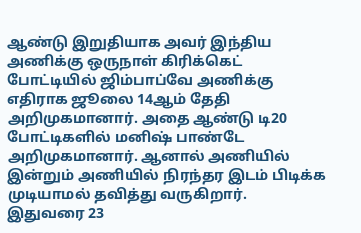ஆண்டு இறுதியாக அவர் இந்திய அணிக்கு ஒருநாள் கிரிக்கெட் போட்டியில் ஜிம்பாப்வே அணிக்கு எதிராக ஜூலை 14ஆம் தேதி அறிமுகமானார். அதை ஆண்டு டி20 போட்டிகளில் மனிஷ் பாண்டே அறிமுகமானார். ஆனால் அணியில் இன்றும் அணியில் நிரந்தர இடம் பிடிக்க முடியாமல் தவித்து வருகிறார்.
இதுவரை 23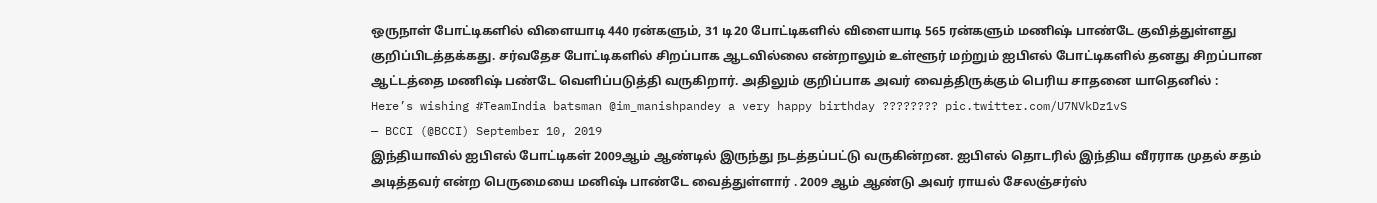ஒருநாள் போட்டிகளில் விளையாடி 440 ரன்களும், 31 டி20 போட்டிகளில் விளையாடி 565 ரன்களும் மணிஷ் பாண்டே குவித்துள்ளது குறிப்பிடத்தக்கது. சர்வதேச போட்டிகளில் சிறப்பாக ஆடவில்லை என்றாலும் உள்ளூர் மற்றும் ஐபிஎல் போட்டிகளில் தனது சிறப்பான ஆட்டத்தை மணிஷ் பண்டே வெளிப்படுத்தி வருகிறார். அதிலும் குறிப்பாக அவர் வைத்திருக்கும் பெரிய சாதனை யாதெனில் :
Here’s wishing #TeamIndia batsman @im_manishpandey a very happy birthday ???????? pic.twitter.com/U7NVkDz1vS
— BCCI (@BCCI) September 10, 2019
இந்தியாவில் ஐபிஎல் போட்டிகள் 2009ஆம் ஆண்டில் இருந்து நடத்தப்பட்டு வருகின்றன. ஐபிஎல் தொடரில் இந்திய வீரராக முதல் சதம் அடித்தவர் என்ற பெருமையை மனிஷ் பாண்டே வைத்துள்ளார் . 2009 ஆம் ஆண்டு அவர் ராயல் சேலஞ்சர்ஸ்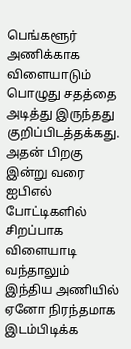பெங்களூர் அணிக்காக விளையாடும் பொழுது சதத்தை அடித்து இருந்தது குறிப்பிடத்தக்கது. அதன் பிறகு இன்று வரை ஐபிஎல் போட்டிகளில் சிறப்பாக விளையாடி வந்தாலும் இந்திய அணியில் ஏனோ நிரந்தமாக இடம்பிடிக்க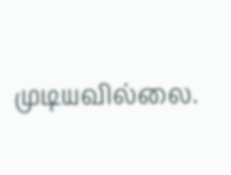முடியவில்லை.